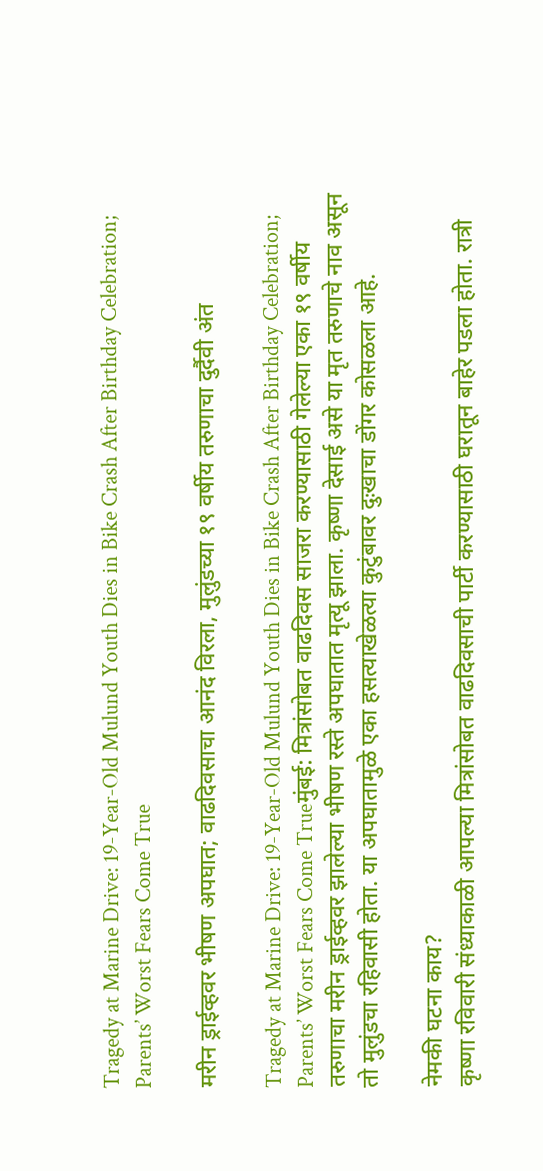Tragedy at Marine Drive: 19-Year-Old Mulund Youth Dies in Bike Crash After Birthday Celebration; Parents’ Worst Fears Come True

मरीन ड्राईव्हवर भीषण अपघात; वाढदिवसाचा आनंद विरला, मुलुंडच्या १९ वर्षीय तरुणाचा दुर्दैवी अंत

Tragedy at Marine Drive: 19-Year-Old Mulund Youth Dies in Bike Crash After Birthday Celebration; Parents’ Worst Fears Come Trueमुंबई: मित्रांसोबत वाढदिवस साजरा करण्यासाठी गेलेल्या एका १९ वर्षीय तरुणाचा मरीन ड्राईव्हवर झालेल्या भीषण रस्ते अपघातात मृत्यू झाला. कृष्णा देसाई असे या मृत तरुणाचे नाव असून तो मुलुंडचा रहिवासी होता. या अपघातामुळे एका हसत्याखेळत्या कुटुंबावर दुःखाचा डोंगर कोसळला आहे.

नेमकी घटना काय?
कृष्णा रविवारी संध्याकाळी आपल्या मित्रांसोबत वाढदिवसाची पार्टी करण्यासाठी घरातून बाहेर पडला होता. रात्री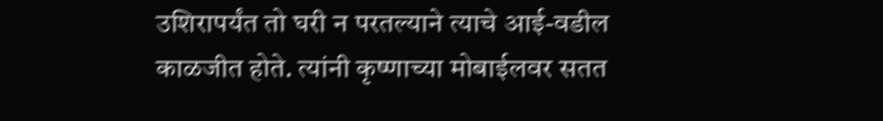उशिरापर्यंत तो घरी न परतल्याने त्याचे आई-वडील काळजीत होते. त्यांनी कृष्णाच्या मोबाईलवर सतत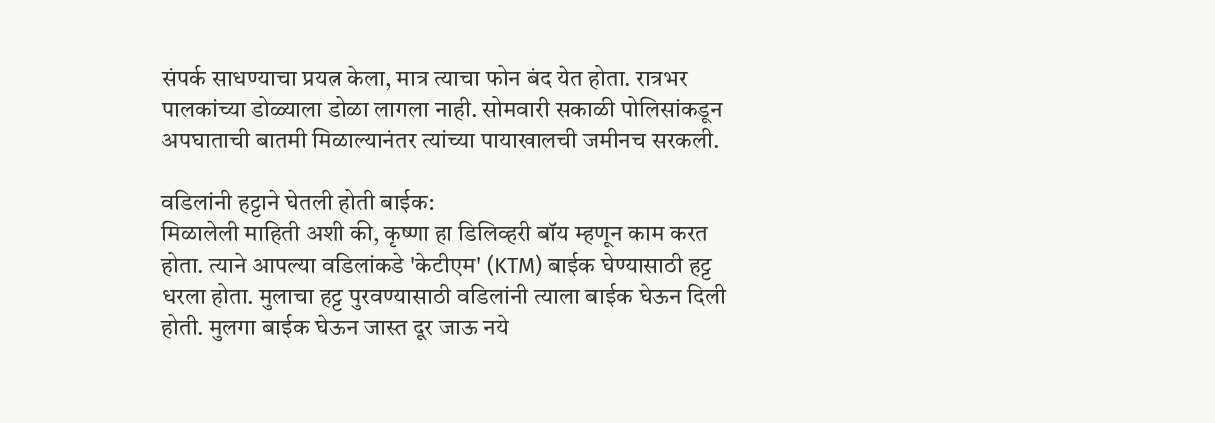संपर्क साधण्याचा प्रयत्न केला, मात्र त्याचा फोन बंद येत होता. रात्रभर पालकांच्या डोळ्याला डोळा लागला नाही. सोमवारी सकाळी पोलिसांकडून अपघाताची बातमी मिळाल्यानंतर त्यांच्या पायाखालची जमीनच सरकली.

वडिलांनी हट्टाने घेतली होती बाईक:
मिळालेली माहिती अशी की, कृष्णा हा डिलिव्हरी बॉय म्हणून काम करत होता. त्याने आपल्या वडिलांकडे 'केटीएम' (KTM) बाईक घेण्यासाठी हट्ट धरला होता. मुलाचा हट्ट पुरवण्यासाठी वडिलांनी त्याला बाईक घेऊन दिली होती. मुलगा बाईक घेऊन जास्त दूर जाऊ नये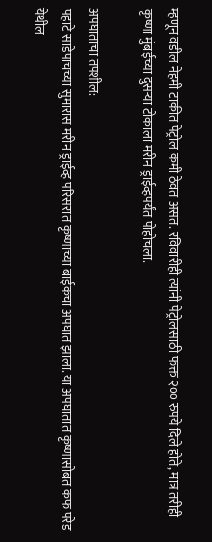म्हणून वडील नेहमी टाकीत पेट्रोल कमी ठेवत असत. रविवारीही त्यांनी पेट्रोलसाठी फक्त २०० रुपये दिले होते, मात्र तरीही कृष्णा मुंबईच्या दुसऱ्या टोकाला मरीन ड्राईव्हपर्यंत पोहोचला.

अपघाताचा तपशील:
पहाटे साडेपाचच्या सुमारास मरीन ड्राईव्ह परिसरात कृष्णाच्या बाईकचा अपघात झाला. या अपघातात कृष्णासोबत कफ परेड येथील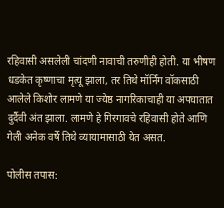रहिवासी असलेली चांदणी नावाची तरुणीही होती. या भीषण धडकेत कृष्णाचा मृत्यू झाला, तर तिथे मॉर्निंग वॉकसाठी आलेले किशोर लामणे या ज्येष्ठ नागरिकाचाही या अपघातात दुर्दैवी अंत झाला. लामणे हे गिरगावचे रहिवासी होते आणि गेली अनेक वर्षे तिथे व्यायामासाठी येत असत.

पोलीस तपास: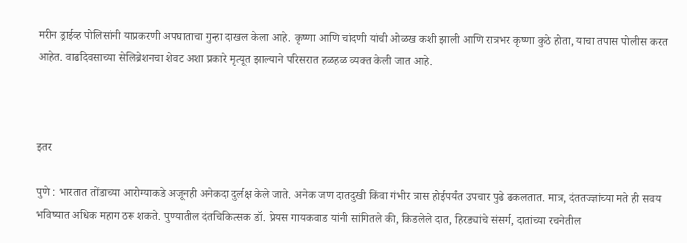मरीन ड्राईव्ह पोलिसांनी याप्रकरणी अपघाताचा गुन्हा दाखल केला आहे. कृष्णा आणि चांदणी यांची ओळख कशी झाली आणि रात्रभर कृष्णा कुठे होता, याचा तपास पोलीस करत आहेत. वाढदिवसाच्या सेलिब्रेशनचा शेवट अशा प्रकारे मृत्यूत झाल्याने परिसरात हळहळ व्यक्त केली जात आहे.



इतर

पुणे : भारतात तोंडाच्या आरोग्याकडे अजूनही अनेकदा दुर्लक्ष केले जाते. अनेक जण दातदुखी किंवा गंभीर त्रास होईपर्यंत उपचार पुढे ढकलतात. मात्र, दंततज्ज्ञांच्या मते ही सवय भविष्यात अधिक महाग ठरू शकते. पुण्यातील दंतचिकित्सक डॉ. प्रेयस गायकवाड यांनी सांगितले की, किडलेले दात, हिरड्यांचे संसर्ग, दातांच्या रचनेतील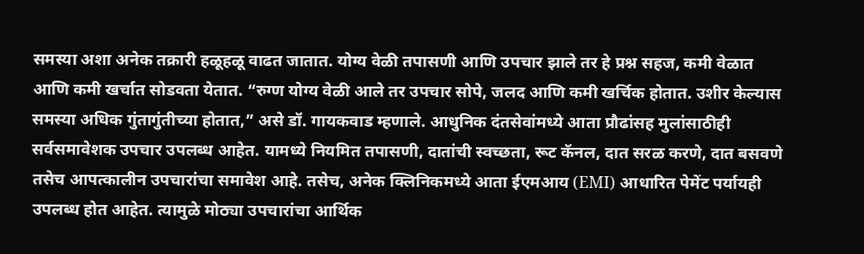समस्या अशा अनेक तक्रारी हळूहळू वाढत जातात. योग्य वेळी तपासणी आणि उपचार झाले तर हे प्रश्न सहज, कमी वेळात आणि कमी खर्चात सोडवता येतात. “रुग्ण योग्य वेळी आले तर उपचार सोपे, जलद आणि कमी खर्चिक होतात. उशीर केल्यास समस्या अधिक गुंतागुंतीच्या होतात,” असे डॉ. गायकवाड म्हणाले. आधुनिक दंतसेवांमध्ये आता प्रौढांसह मुलांसाठीही सर्वसमावेशक उपचार उपलब्ध आहेत. यामध्ये नियमित तपासणी, दातांची स्वच्छता, रूट कॅनल, दात सरळ करणे, दात बसवणे तसेच आपत्कालीन उपचारांचा समावेश आहे. तसेच, अनेक क्लिनिकमध्ये आता ईएमआय (EMI) आधारित पेमेंट पर्यायही उपलब्ध होत आहेत. त्यामुळे मोठ्या उपचारांचा आर्थिक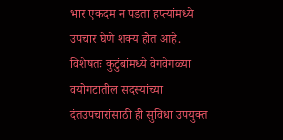भार एकदम न पडता हप्त्यांमध्ये उपचार घेणे शक्य होत आहे. विशेषतः कुटुंबांमध्ये वेगवेगळ्या वयोगटातील सदस्यांच्या दंतउपचारांसाठी ही सुविधा उपयुक्त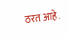ठरत आहे.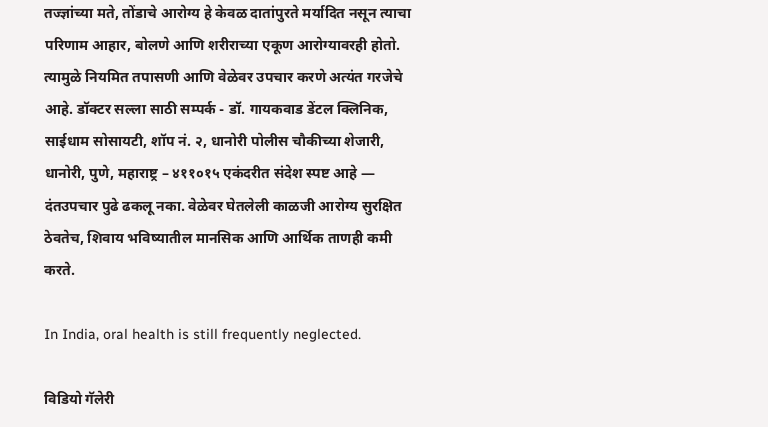तज्ज्ञांच्या मते, तोंडाचे आरोग्य हे केवळ दातांपुरते मर्यादित नसून त्याचा परिणाम आहार, बोलणे आणि शरीराच्या एकूण आरोग्यावरही होतो. त्यामुळे नियमित तपासणी आणि वेळेवर उपचार करणे अत्यंत गरजेचे आहे. डॉक्टर सल्ला साठी सम्पर्क - डॉ. गायकवाड डेंटल क्लिनिक, साईधाम सोसायटी, शॉप नं. २, धानोरी पोलीस चौकीच्या शेजारी, धानोरी, पुणे, महाराष्ट्र – ४११०१५ एकंदरीत संदेश स्पष्ट आहे — दंतउपचार पुढे ढकलू नका. वेळेवर घेतलेली काळजी आरोग्य सुरक्षित ठेवतेच, शिवाय भविष्यातील मानसिक आणि आर्थिक ताणही कमी करते.

In India, oral health is still frequently neglected.

विडियो गॅलेरी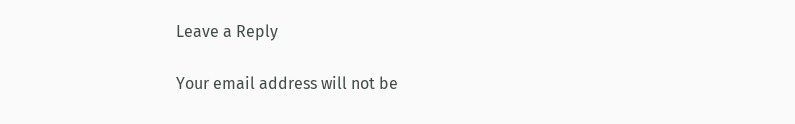Leave a Reply

Your email address will not be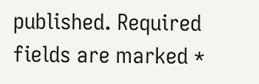published. Required fields are marked *